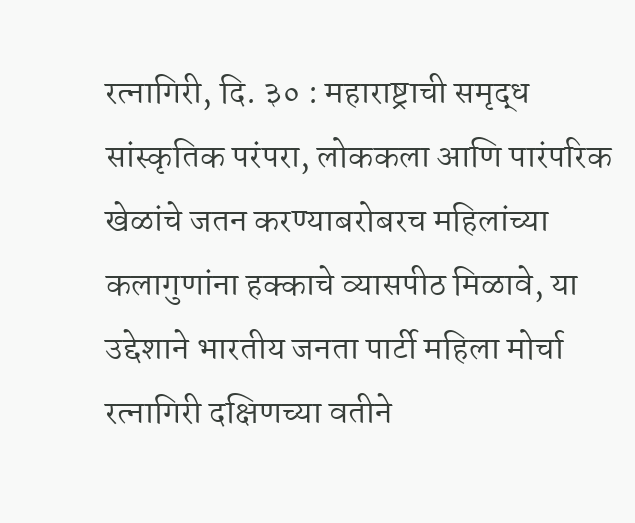रत्नागिरी, दि. ३० : महाराष्ट्राची समृद्ध सांस्कृतिक परंपरा, लोककला आणि पारंपरिक खेळांचे जतन करण्याबरोबरच महिलांच्या कलागुणांना हक्काचे व्यासपीठ मिळावे, या उद्देशाने भारतीय जनता पार्टी महिला मोर्चा रत्नागिरी दक्षिणच्या वतीने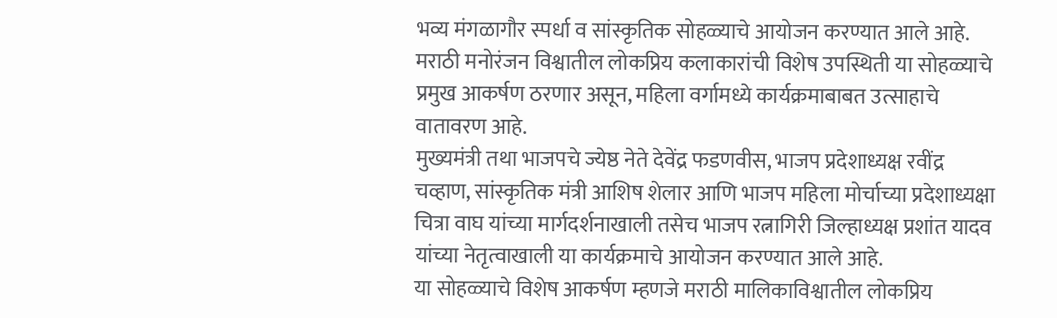भव्य मंगळागौर स्पर्धा व सांस्कृतिक सोहळ्याचे आयोजन करण्यात आले आहे. मराठी मनोरंजन विश्वातील लोकप्रिय कलाकारांची विशेष उपस्थिती या सोहळ्याचे प्रमुख आकर्षण ठरणार असून, महिला वर्गामध्ये कार्यक्रमाबाबत उत्साहाचे वातावरण आहे.
मुख्यमंत्री तथा भाजपचे ज्येष्ठ नेते देवेंद्र फडणवीस, भाजप प्रदेशाध्यक्ष रवींद्र चव्हाण, सांस्कृतिक मंत्री आशिष शेलार आणि भाजप महिला मोर्चाच्या प्रदेशाध्यक्षा चित्रा वाघ यांच्या मार्गदर्शनाखाली तसेच भाजप रत्नागिरी जिल्हाध्यक्ष प्रशांत यादव यांच्या नेतृत्वाखाली या कार्यक्रमाचे आयोजन करण्यात आले आहे.
या सोहळ्याचे विशेष आकर्षण म्हणजे मराठी मालिकाविश्वातील लोकप्रिय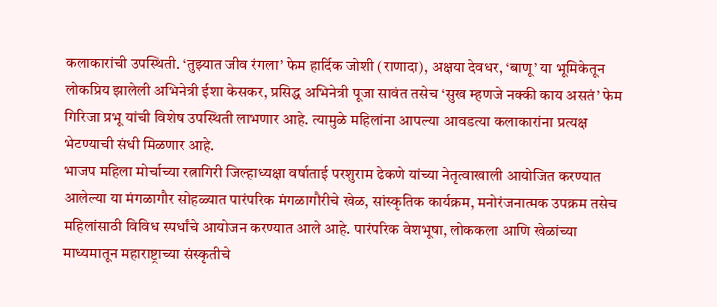कलाकारांची उपस्थिती. ‘तुझ्यात जीव रंगला’ फेम हार्दिक जोशी (राणादा), अक्षया देवधर, ‘बाणू’ या भूमिकेतून लोकप्रिय झालेली अभिनेत्री ईशा केसकर, प्रसिद्ध अभिनेत्री पूजा सावंत तसेच ‘सुख म्हणजे नक्की काय असतं’ फेम गिरिजा प्रभू यांची विशेष उपस्थिती लाभणार आहे. त्यामुळे महिलांना आपल्या आवडत्या कलाकारांना प्रत्यक्ष भेटण्याची संधी मिळणार आहे.
भाजप महिला मोर्चाच्या रत्नागिरी जिल्हाध्यक्षा वर्षाताई परशुराम ढेकणे यांच्या नेतृत्वाखाली आयोजित करण्यात आलेल्या या मंगळागौर सोहळ्यात पारंपरिक मंगळागौरीचे खेळ, सांस्कृतिक कार्यक्रम, मनोरंजनात्मक उपक्रम तसेच महिलांसाठी विविध स्पर्धांचे आयोजन करण्यात आले आहे. पारंपरिक वेशभूषा, लोककला आणि खेळांच्या माध्यमातून महाराष्ट्राच्या संस्कृतीचे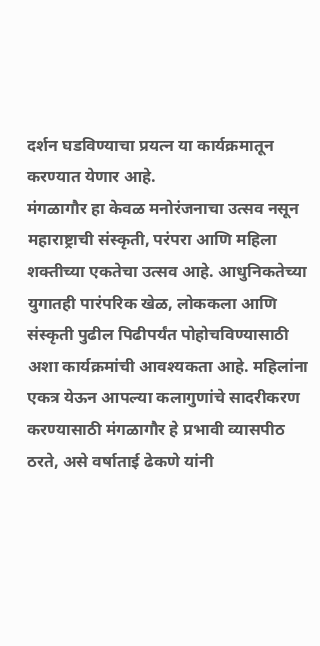दर्शन घडविण्याचा प्रयत्न या कार्यक्रमातून करण्यात येणार आहे.
मंगळागौर हा केवळ मनोरंजनाचा उत्सव नसून महाराष्ट्राची संस्कृती, परंपरा आणि महिला शक्तीच्या एकतेचा उत्सव आहे. आधुनिकतेच्या युगातही पारंपरिक खेळ, लोककला आणि संस्कृती पुढील पिढीपर्यंत पोहोचविण्यासाठी अशा कार्यक्रमांची आवश्यकता आहे. महिलांना एकत्र येऊन आपल्या कलागुणांचे सादरीकरण करण्यासाठी मंगळागौर हे प्रभावी व्यासपीठ ठरते, असे वर्षाताई ढेकणे यांनी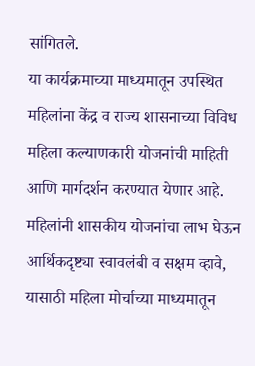सांगितले.
या कार्यक्रमाच्या माध्यमातून उपस्थित महिलांना केंद्र व राज्य शासनाच्या विविध महिला कल्याणकारी योजनांची माहिती आणि मार्गदर्शन करण्यात येणार आहे. महिलांनी शासकीय योजनांचा लाभ घेऊन आर्थिकदृष्ट्या स्वावलंबी व सक्षम व्हावे, यासाठी महिला मोर्चाच्या माध्यमातून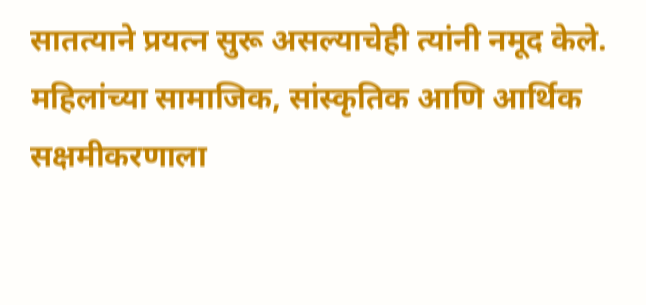सातत्याने प्रयत्न सुरू असल्याचेही त्यांनी नमूद केले.
महिलांच्या सामाजिक, सांस्कृतिक आणि आर्थिक सक्षमीकरणाला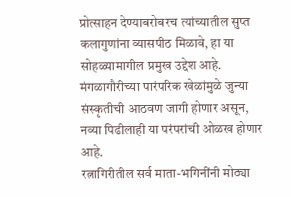प्रोत्साहन देण्याबरोबरच त्यांच्यातील सुप्त कलागुणांना व्यासपीठ मिळावे, हा या सोहळ्यामागील प्रमुख उद्देश आहे. मंगळागौरीच्या पारंपरिक खेळांमुळे जुन्या संस्कृतीची आठवण जागी होणार असून, नव्या पिढीलाही या परंपरांची ओळख होणार आहे.
रत्नागिरीतील सर्व माता-भगिनींनी मोठ्या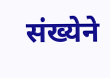संख्येने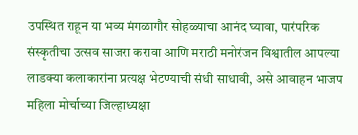उपस्थित राहून या भव्य मंगळागौर सोहळ्याचा आनंद घ्यावा, पारंपरिक संस्कृतीचा उत्सव साजरा करावा आणि मराठी मनोरंजन विश्वातील आपल्या लाडक्या कलाकारांना प्रत्यक्ष भेटण्याची संधी साधावी, असे आवाहन भाजप महिला मोर्चाच्या जिल्हाध्यक्षा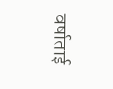वर्षाताई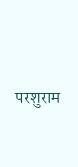परशुराम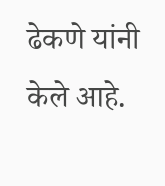ढेकणे यांनी केले आहे.